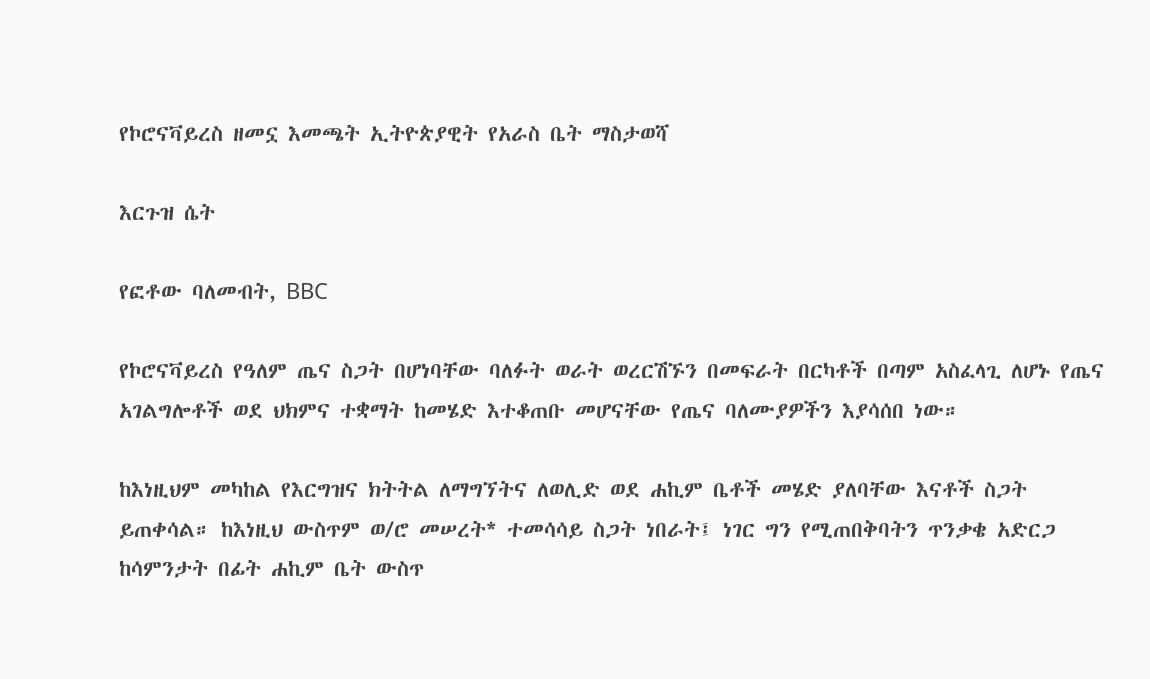የኮሮናቫይረስ ዘመኗ እመጫት ኢትዮጵያዊት የአራስ ቤት ማስታወሻ

እርጉዝ ሴት

የፎቶው ባለመብት, BBC

የኮሮናቫይረስ የዓለም ጤና ስጋት በሆነባቸው ባለፉት ወራት ወረርሽኙን በመፍራት በርካቶች በጣም አስፈላጊ ለሆኑ የጤና አገልግሎቶች ወደ ህክምና ተቋማት ከመሄድ እተቆጠቡ መሆናቸው የጤና ባለሙያዎችን እያሳሰበ ነው።

ከእነዚህም መካከል የእርግዝና ክትትል ለማግኘትና ለወሊድ ወደ ሐኪም ቤቶች መሄድ ያለባቸው እናቶች ስጋት ይጠቀሳል። ከእነዚህ ውስጥም ወ/ሮ መሠረት* ተመሳሳይ ስጋት ነበራት፤ ነገር ግን የሚጠበቅባትን ጥንቃቄ አድርጋ ከሳምንታት በፊት ሐኪም ቤት ውስጥ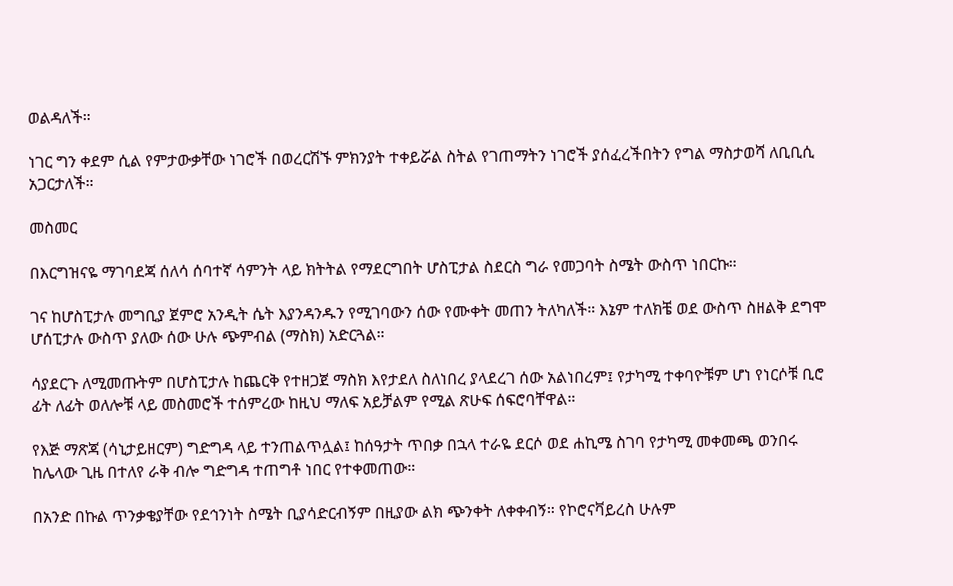ወልዳለች።

ነገር ግን ቀደም ሲል የምታውቃቸው ነገሮች በወረርሽኙ ምክንያት ተቀይሯል ስትል የገጠማትን ነገሮች ያሰፈረችበትን የግል ማስታወሻ ለቢቢሲ አጋርታለች።

መስመር

በእርግዝናዬ ማገባደጃ ሰለሳ ሰባተኛ ሳምንት ላይ ክትትል የማደርግበት ሆስፒታል ስደርስ ግራ የመጋባት ስሜት ውስጥ ነበርኩ።

ገና ከሆስፒታሉ መግቢያ ጀምሮ አንዲት ሴት እያንዳንዱን የሚገባውን ሰው የሙቀት መጠን ትለካለች። እኔም ተለክቼ ወደ ውስጥ ስዘልቅ ደግሞ ሆሰፒታሉ ውስጥ ያለው ሰው ሁሉ ጭምብል (ማስክ) አድርጓል።

ሳያደርጉ ለሚመጡትም በሆስፒታሉ ከጨርቅ የተዘጋጀ ማስክ እየታደለ ስለነበረ ያላደረገ ሰው አልነበረም፤ የታካሚ ተቀባዮቹም ሆነ የነርሶቹ ቢሮ ፊት ለፊት ወለሎቹ ላይ መስመሮች ተሰምረው ከዚህ ማለፍ አይቻልም የሚል ጽሁፍ ሰፍሮባቸዋል።

የእጅ ማጽጃ (ሳኒታይዘርም) ግድግዳ ላይ ተንጠልጥሏል፤ ከሰዓታት ጥበቃ በኋላ ተራዬ ደርሶ ወደ ሐኪሜ ስገባ የታካሚ መቀመጫ ወንበሩ ከሌላው ጊዜ በተለየ ራቅ ብሎ ግድግዳ ተጠግቶ ነበር የተቀመጠው።

በአንድ በኩል ጥንቃቄያቸው የደኅንነት ስሜት ቢያሳድርብኝም በዚያው ልክ ጭንቀት ለቀቀብኝ። የኮሮናቫይረስ ሁሉም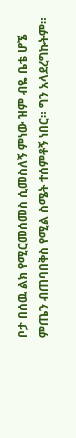ቦታ በሰዉ ልክ የሚርመሰመስ ሲመስለኝ ምነው ዝም ብዬ ቤቴ ሆኜ ምጤን ብጠባበቅስ የሚል ስሜት ተሰምቶኝ ነበር። ግን አላደረግኩትም።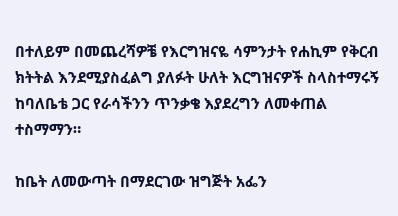በተለይም በመጨረሻዎቼ የእርግዝናዬ ሳምንታት የሐኪም የቅርብ ክትትል እንደሚያስፈልግ ያለፉት ሁለት እርግዝናዎች ስላስተማሩኝ ከባለቤቴ ጋር የራሳችንን ጥንቃቄ እያደረግን ለመቀጠል ተስማማን።

ከቤት ለመውጣት በማደርገው ዝግጅት አፌን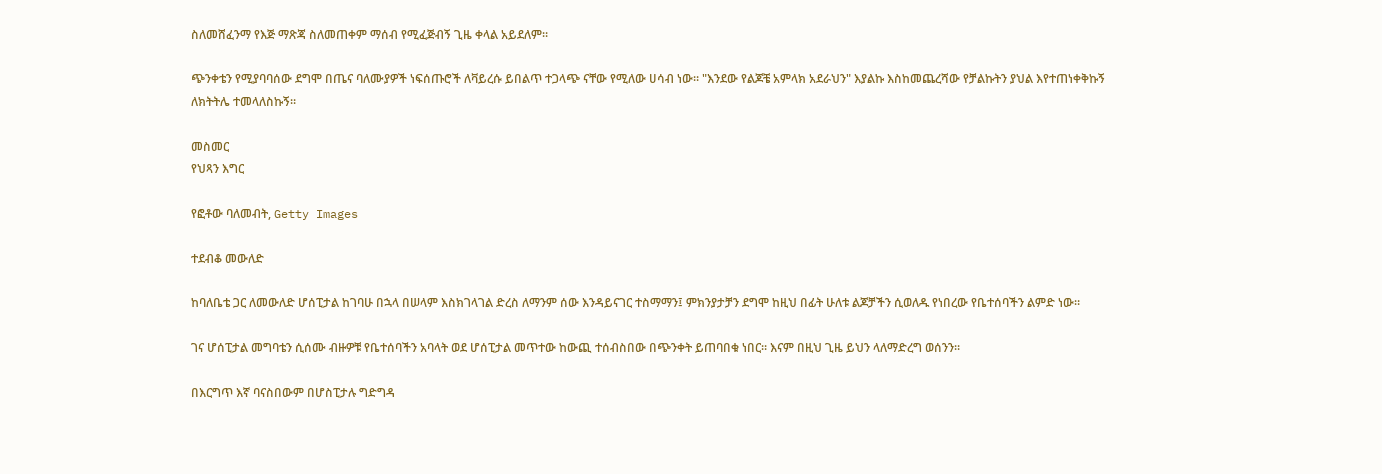ስለመሸፈንማ የእጅ ማጽጃ ስለመጠቀም ማሰብ የሚፈጅብኝ ጊዜ ቀላል አይደለም።

ጭንቀቴን የሚያባባሰው ደግሞ በጤና ባለሙያዎች ነፍሰጡሮች ለቫይረሱ ይበልጥ ተጋላጭ ናቸው የሚለው ሀሳብ ነው። "እንደው የልጆቼ አምላክ አደራህን" እያልኩ እስከመጨረሻው የቻልኩትን ያህል እየተጠነቀቅኩኝ ለክትትሌ ተመላለስኩኝ።

መስመር
የህጻን እግር

የፎቶው ባለመብት, Getty Images

ተደብቆ መውለድ

ከባለቤቴ ጋር ለመውለድ ሆሰፒታል ከገባሁ በኋላ በሠላም እስክገላገል ድረስ ለማንም ሰው እንዳይናገር ተስማማን፤ ምክንያታቻን ደግሞ ከዚህ በፊት ሁለቱ ልጆቻችን ሲወለዱ የነበረው የቤተሰባችን ልምድ ነው።

ገና ሆሰፒታል መግባቴን ሲሰሙ ብዙዎቹ የቤተሰባችን አባላት ወደ ሆሰፒታል መጥተው ከውጪ ተሰብስበው በጭንቀት ይጠባበቁ ነበር። እናም በዚህ ጊዜ ይህን ላለማድረግ ወሰንን።

በእርግጥ እኛ ባናስበውም በሆስፒታሉ ግድግዳ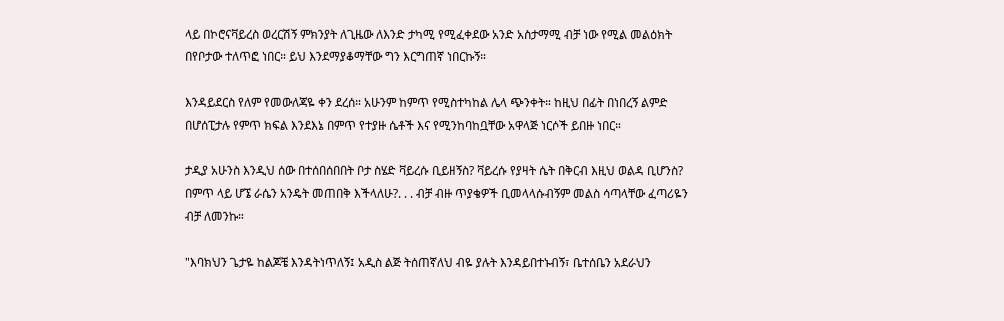ላይ በኮሮናቫይረስ ወረርሽኝ ምክንያት ለጊዜው ለእንድ ታካሚ የሚፈቀደው አንድ አስታማሚ ብቻ ነው የሚል መልዕክት በየቦታው ተለጥፎ ነበር። ይህ እንደማያቆማቸው ግን እርግጠኛ ነበርኩኝ።

እንዳይደርስ የለም የመውለጃዬ ቀን ደረሰ። አሁንም ከምጥ የሚስተካከል ሌላ ጭንቀት። ከዚህ በፊት በነበረኝ ልምድ በሆሰፒታሉ የምጥ ክፍል እንደእኔ በምጥ የተያዙ ሴቶች እና የሚንከባከቧቸው አዋላጅ ነርሶች ይበዙ ነበር።

ታዲያ አሁንስ እንዲህ ሰው በተሰበሰበበት ቦታ ስሄድ ቫይረሱ ቢይዘኝስ? ቫይረሱ የያዛት ሴት በቅርብ እዚህ ወልዳ ቢሆንስ? በምጥ ላይ ሆኜ ራሴን አንዴት መጠበቅ እችላለሁ?. . . ብቻ ብዙ ጥያቄዎች ቢመላላሱብኝም መልስ ሳጣላቸው ፈጣሪዬን ብቻ ለመንኩ።

"እባክህን ጌታዬ ከልጆቼ እንዳትነጥለኝ፤ አዲስ ልጅ ትሰጠኛለህ ብዬ ያሉት እንዳይበተኑብኝ፣ ቤተሰቤን አደራህን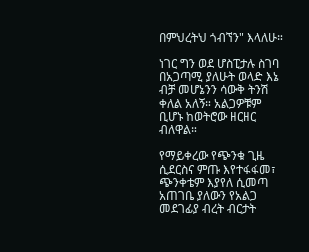በምህረትህ ጎብኘን" እላለሁ።

ነገር ግን ወደ ሆስፒታሉ ስገባ በአጋጣሚ ያለሁት ወላድ እኔ ብቻ መሆኔንን ሳውቅ ትንሽ ቀለል አለኝ። አልጋዎቹም ቢሆኑ ከወትሮው ዘርዘር ብለዋል።

የማይቀረው የጭንቁ ጊዜ ሲደርስና ምጡ እየተፋፋመ፣ ጭንቀቴም እያየለ ሲመጣ አጠገቤ ያለውን የአልጋ መደገፊያ ብረት ብርታት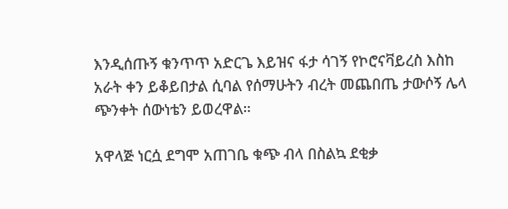እንዲሰጡኝ ቁንጥጥ አድርጌ እይዝና ፋታ ሳገኝ የኮሮናቫይረስ እስከ አራት ቀን ይቆይበታል ሲባል የሰማሁትን ብረት መጨበጤ ታውሶኝ ሌላ ጭንቀት ሰውነቴን ይወረዋል።

አዋላጅ ነርሷ ደግሞ አጠገቤ ቁጭ ብላ በስልኳ ደቂቃ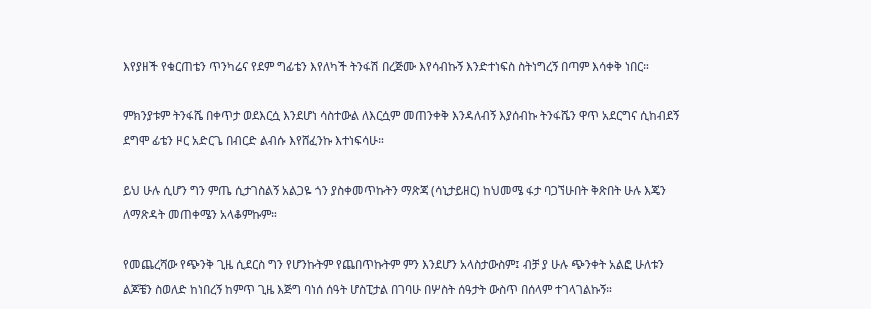እየያዘች የቁርጠቴን ጥንካሬና የደም ግፊቴን እየለካች ትንፋሽ በረጅሙ እየሳብኩኝ እንድተነፍስ ስትነግረኝ በጣም እሳቀቅ ነበር።

ምክንያቱም ትንፋሼ በቀጥታ ወደእርሷ እንደሆነ ሳስተውል ለእርሷም መጠንቀቅ እንዳለብኝ እያሰብኩ ትንፋሼን ዋጥ አደርግና ሲከብደኝ ደግሞ ፊቴን ዞር አድርጌ በብርድ ልብሱ እየሸፈንኩ እተነፍሳሁ።

ይህ ሁሉ ሲሆን ግን ምጤ ሲታገስልኝ አልጋዬ ጎን ያስቀመጥኩትን ማጽጃ (ሳኒታይዘር) ከህመሜ ፋታ ባጋኘሁበት ቅጽበት ሁሉ እጄን ለማጽዳት መጠቀሜን አላቆምኩም።

የመጨረሻው የጭንቅ ጊዜ ሲደርስ ግን የሆንኩትም የጨበጥኩትም ምን እንደሆን አላስታውስም፤ ብቻ ያ ሁሉ ጭንቀት አልፎ ሁለቱን ልጆቼን ስወለድ ከነበረኝ ከምጥ ጊዜ እጅግ ባነሰ ሰዓት ሆስፒታል በገባሁ በሦስት ሰዓታት ውስጥ በሰላም ተገላገልኩኝ።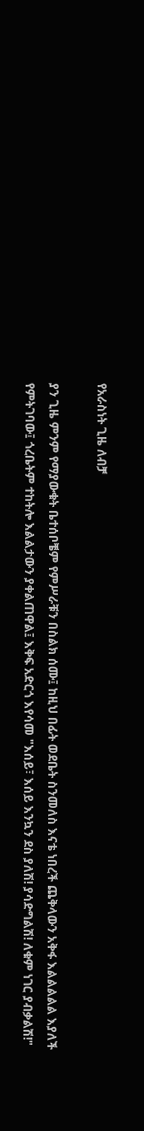የአራስነት ጊዜ ለብቻ

ያን ጊዜ ምንም የማያውቁት ቤተሰቦቼም የምሥራቹን በስልክ ሰሙ፤ ከዚህ በፊት ወደቤት ስንመለስ እናቴ ነበረች ጨቅላውን አቅፋ እልልልልል እያለች የምትገባው፤ ጎረቤትም ተከትሎ እልልታውን ያቀልጠዋል፤ እቅፍ አድርጎ እየሳመ "እሰይ፣ እሰይ እንኳን ደስ ያለሽ! ያሳድግልሽ! ለቁም ነገር ያብቃልሽ!"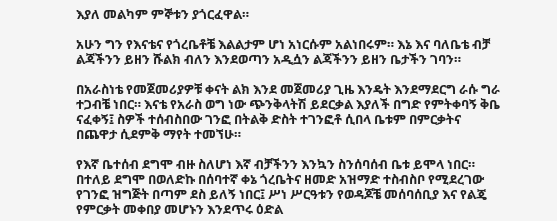እያለ መልካም ምኞቱን ያጎርፈዋል።

አሁን ግን የእናቴና የጎረቤቶቼ እልልታም ሆነ አነርሱም አልነበሩም። እኔ እና ባለቤቴ ብቻ ልጃችንን ይዘን ሹልክ ብለን እንደወጣን አዲሷን ልጃችንን ይዘን ቤታችን ገባን።

በአራስነቴ የመጀመሪያዎቹ ቀናት ልክ እንደ መጀመሪያ ጊዜ እንዴት እንደማደርግ ራሱ ግራ ተጋብቼ ነበር። እናቴ የአራስ ወግ ነው ጭንቅላትሽ ይደርቃል እያለች በግድ የምትቀባኝ ቅቤ ናፈቀኝ፤ ስዎች ተሰብስበው ገንፎ በትልቅ ድስት ተገንፎቶ ሲበላ ቤቱም በምርቃትና በጨዋታ ሲደምቅ ማየት ተመኘሁ።

የእኛ ቤተሰብ ደግሞ ብዙ ስለሆነ እኛ ብቻችንን እንኳን ስንሰባሰብ ቤቱ ይሞላ ነበር። በተለይ ደግሞ በወለድኩ በሰባተኛ ቀኔ ጎረቤትና ዘመድ አዝማድ ተስብስቦ የሚደረገው የገንፎ ዝግጅት በጣም ደስ ይለኝ ነበር፤ ሥነ ሥርዓቱን የወዳጆቼ መሰባሰቢያ እና የልጄ የምርቃት መቀበያ መሆኑን እንደጥሩ ዕድል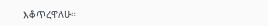እቆጥረዋለሁ።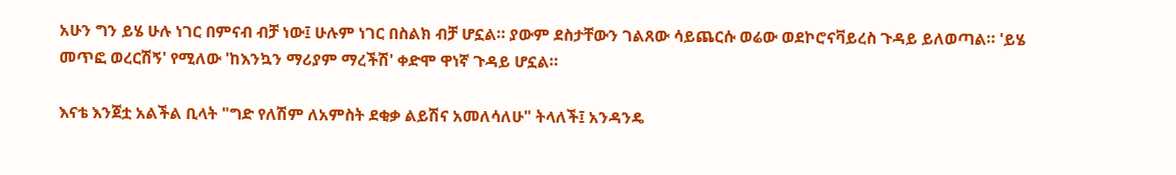አሁን ግን ይሄ ሁሉ ነገር በምናብ ብቻ ነው፤ ሁሉም ነገር በስልክ ብቻ ሆኗል። ያውም ደስታቸውን ገልጸው ሳይጨርሱ ወሬው ወደኮሮናቫይረስ ጉዳይ ይለወጣል። 'ይሄ መጥፎ ወረርሽኝ' የሚለው 'ከእንኳን ማሪያም ማረችሽ' ቀድሞ ዋነኛ ጉዳይ ሆኗል።

እናቴ እንጀቷ አልችል ቢላት "ግድ የለሽም ለአምስት ደቂቃ ልይሽና አመለሳለሁ" ትላለች፤ አንዳንዴ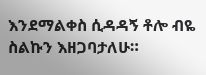እንደማልቀስ ሲዳዳኝ ቶሎ ብዬ ስልኩን እዘጋባታለሁ።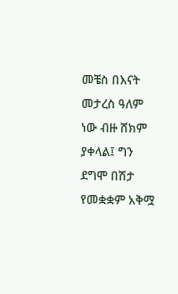መቼስ በእናት መታረስ ዓለም ነው ብዙ ሸክም ያቀላል፤ ግን ደግሞ በሽታ የመቋቋም አቅሟ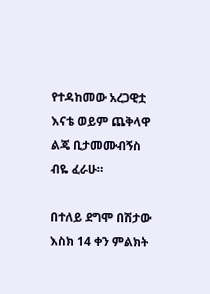የተዳከመው አረጋዊቷ እናቴ ወይም ጨቅላዋ ልጄ ቢታመሙብኝስ ብዬ ፈራሁ።

በተለይ ደግሞ በሽታው እስክ 14 ቀን ምልክት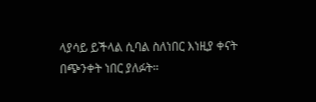ላያሳይ ይችላል ሲባል ስለነበር እነዚያ ቀናት በጭንቀት ነበር ያለፉት።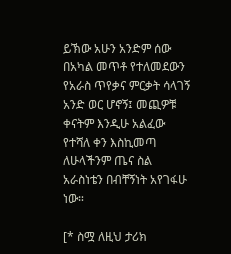ይኽው አሁን አንድም ሰው በአካል መጥቶ የተለመደውን የአራስ ጥየቃና ምርቃት ሳላገኝ አንድ ወር ሆኖኝ፤ መጪዎቹ ቀናትም እንዲሁ አልፈው የተሻለ ቀን እስኪመጣ ለሁላችንም ጤና ስል አራስነቴን በብቸኝነት አየገፋሁ ነው።

[* ስሟ ለዚህ ታሪክ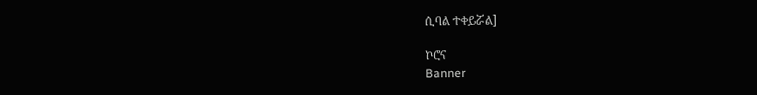ሲባል ተቀይሯል]

ኮሮና
Banner